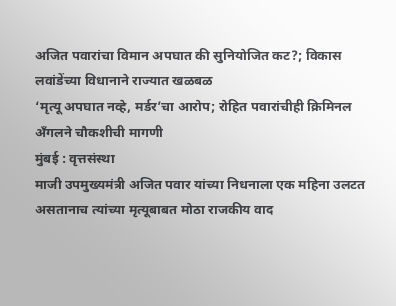अजित पवारांचा विमान अपघात की सुनियोजित कट?; विकास लवांडेंच्या विधानाने राज्यात खळबळ
‘मृत्यू अपघात नव्हे, मर्डर’चा आरोप; रोहित पवारांचीही क्रिमिनल अँगलने चौकशीची मागणी
मुंबई : वृत्तसंस्था
माजी उपमुख्यमंत्री अजित पवार यांच्या निधनाला एक महिना उलटत असतानाच त्यांच्या मृत्यूबाबत मोठा राजकीय वाद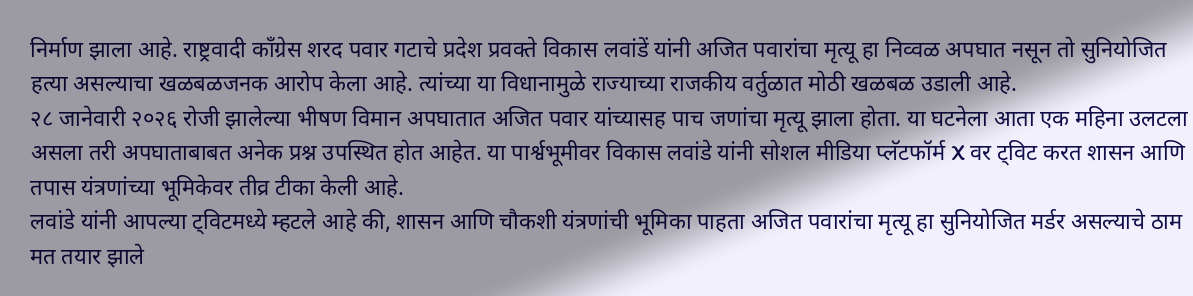निर्माण झाला आहे. राष्ट्रवादी काँग्रेस शरद पवार गटाचे प्रदेश प्रवक्ते विकास लवांडें यांनी अजित पवारांचा मृत्यू हा निव्वळ अपघात नसून तो सुनियोजित हत्या असल्याचा खळबळजनक आरोप केला आहे. त्यांच्या या विधानामुळे राज्याच्या राजकीय वर्तुळात मोठी खळबळ उडाली आहे.
२८ जानेवारी २०२६ रोजी झालेल्या भीषण विमान अपघातात अजित पवार यांच्यासह पाच जणांचा मृत्यू झाला होता. या घटनेला आता एक महिना उलटला असला तरी अपघाताबाबत अनेक प्रश्न उपस्थित होत आहेत. या पार्श्वभूमीवर विकास लवांडे यांनी सोशल मीडिया प्लॅटफॉर्म X वर ट्विट करत शासन आणि तपास यंत्रणांच्या भूमिकेवर तीव्र टीका केली आहे.
लवांडे यांनी आपल्या ट्विटमध्ये म्हटले आहे की, शासन आणि चौकशी यंत्रणांची भूमिका पाहता अजित पवारांचा मृत्यू हा सुनियोजित मर्डर असल्याचे ठाम मत तयार झाले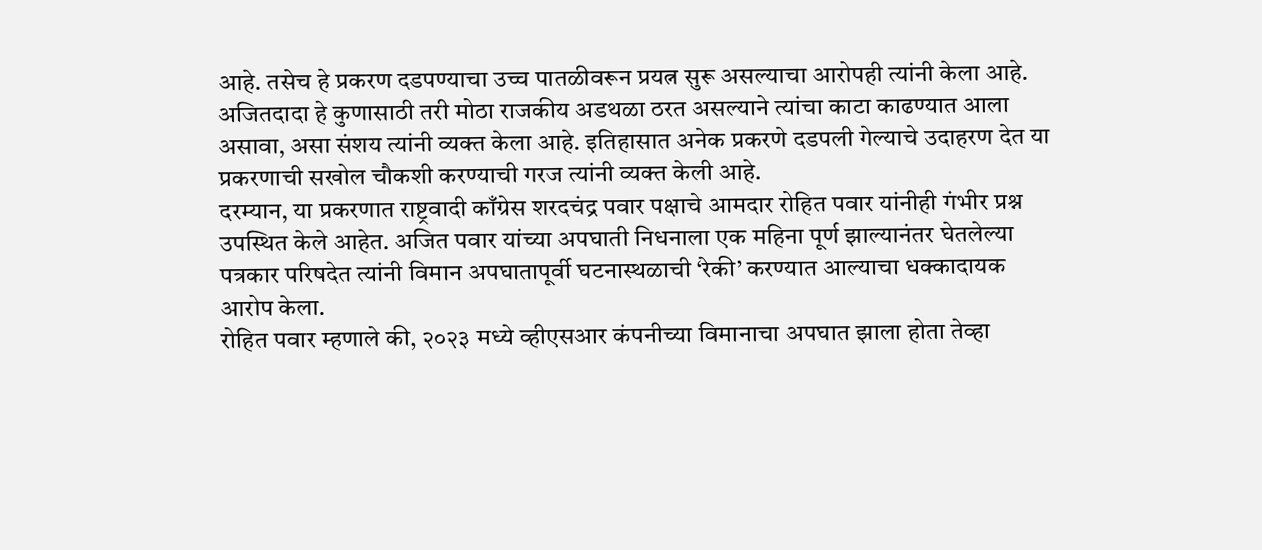आहे. तसेच हे प्रकरण दडपण्याचा उच्च पातळीवरून प्रयत्न सुरू असल्याचा आरोपही त्यांनी केला आहे. अजितदादा हे कुणासाठी तरी मोठा राजकीय अडथळा ठरत असल्याने त्यांचा काटा काढण्यात आला असावा, असा संशय त्यांनी व्यक्त केला आहे. इतिहासात अनेक प्रकरणे दडपली गेल्याचे उदाहरण देत या प्रकरणाची सखोल चौकशी करण्याची गरज त्यांनी व्यक्त केली आहे.
दरम्यान, या प्रकरणात राष्ट्रवादी काँग्रेस शरदचंद्र पवार पक्षाचे आमदार रोहित पवार यांनीही गंभीर प्रश्न उपस्थित केले आहेत. अजित पवार यांच्या अपघाती निधनाला एक महिना पूर्ण झाल्यानंतर घेतलेल्या पत्रकार परिषदेत त्यांनी विमान अपघातापूर्वी घटनास्थळाची ‘रेकी’ करण्यात आल्याचा धक्कादायक आरोप केला.
रोहित पवार म्हणाले की, २०२३ मध्ये व्हीएसआर कंपनीच्या विमानाचा अपघात झाला होता तेव्हा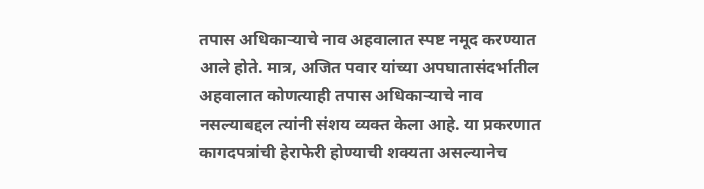तपास अधिकाऱ्याचे नाव अहवालात स्पष्ट नमूद करण्यात आले होते. मात्र, अजित पवार यांच्या अपघातासंदर्भातील अहवालात कोणत्याही तपास अधिकाऱ्याचे नाव नसल्याबद्दल त्यांनी संशय व्यक्त केला आहे. या प्रकरणात कागदपत्रांची हेराफेरी होण्याची शक्यता असल्यानेच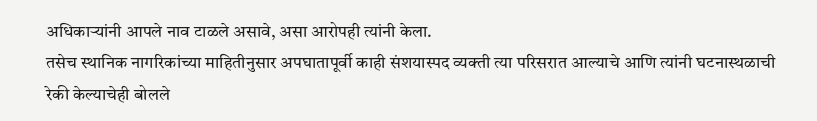अधिकाऱ्यांनी आपले नाव टाळले असावे, असा आरोपही त्यांनी केला.
तसेच स्थानिक नागरिकांच्या माहितीनुसार अपघातापूर्वी काही संशयास्पद व्यक्ती त्या परिसरात आल्याचे आणि त्यांनी घटनास्थळाची रेकी केल्याचेही बोलले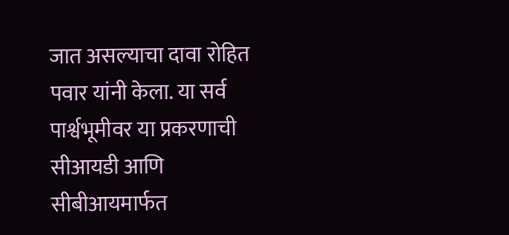जात असल्याचा दावा रोहित पवार यांनी केला. या सर्व पार्श्वभूमीवर या प्रकरणाची सीआयडी आणि सीबीआयमार्फत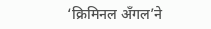‘क्रिमिनल अँगल’ने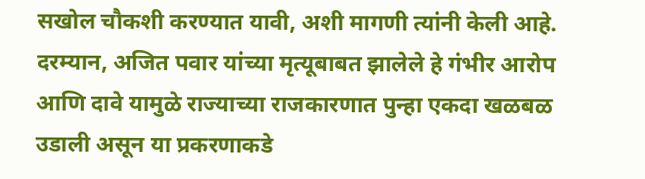सखोल चौकशी करण्यात यावी, अशी मागणी त्यांनी केली आहे. दरम्यान, अजित पवार यांच्या मृत्यूबाबत झालेले हे गंभीर आरोप आणि दावे यामुळे राज्याच्या राजकारणात पुन्हा एकदा खळबळ उडाली असून या प्रकरणाकडे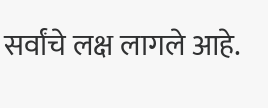सर्वांचे लक्ष लागले आहे.